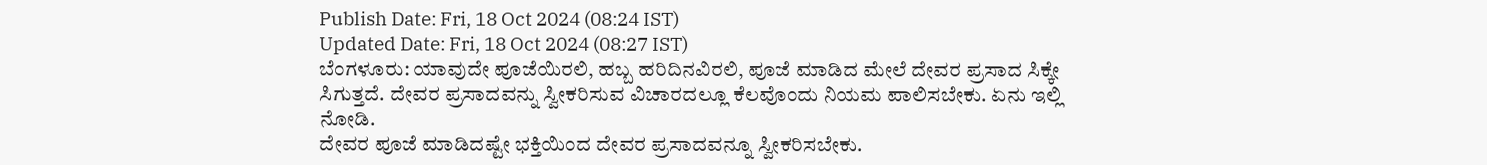Publish Date: Fri, 18 Oct 2024 (08:24 IST)
Updated Date: Fri, 18 Oct 2024 (08:27 IST)
ಬೆಂಗಳೂರು: ಯಾವುದೇ ಪೂಜೆಯಿರಲಿ, ಹಬ್ಬ ಹರಿದಿನವಿರಲಿ, ಪೂಜೆ ಮಾಡಿದ ಮೇಲೆ ದೇವರ ಪ್ರಸಾದ ಸಿಕ್ಕೇ ಸಿಗುತ್ತದೆ. ದೇವರ ಪ್ರಸಾದವನ್ನು ಸ್ವೀಕರಿಸುವ ವಿಚಾರದಲ್ಲೂ ಕೆಲವೊಂದು ನಿಯಮ ಪಾಲಿಸಬೇಕು. ಏನು ಇಲ್ಲಿ ನೋಡಿ.
ದೇವರ ಪೂಜೆ ಮಾಡಿದಷ್ಟೇ ಭಕ್ತಿಯಿಂದ ದೇವರ ಪ್ರಸಾದವನ್ನೂ ಸ್ವೀಕರಿಸಬೇಕು.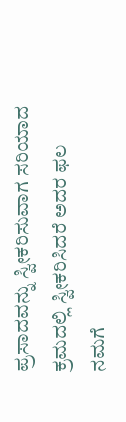ಪ್ರಸಾದವನ್ನು ಸ್ವೀಕರಿಸುವಾಗ ಸರಿಯಾದ ಕ್ರಮದಲ್ಲಿ ಸ್ವೀಕರಿಸಿದರೆ ಅದರ ಫಲ ನಮಗೆ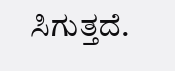ಸಿಗುತ್ತದೆ.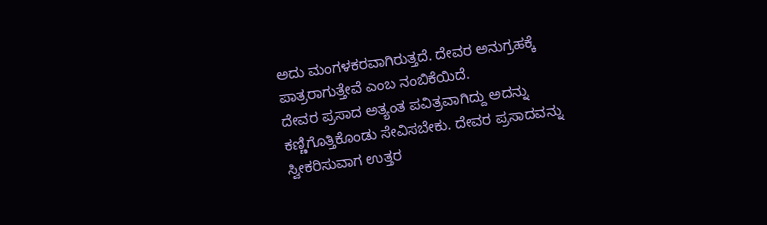ಅದು ಮಂಗಳಕರವಾಗಿರುತ್ತದೆ. ದೇವರ ಅನುಗ್ರಹಕ್ಕೆ ಪಾತ್ರರಾಗುತ್ತೇವೆ ಎಂಬ ನಂಬಿಕೆಯಿದೆ.
ದೇವರ ಪ್ರಸಾದ ಅತ್ಯಂತ ಪವಿತ್ರವಾಗಿದ್ದು ಅದನ್ನು ಕಣ್ಣಿಗೊತ್ತಿಕೊಂಡು ಸೇವಿಸಬೇಕು. ದೇವರ ಪ್ರಸಾದವನ್ನು ಸ್ವೀಕರಿಸುವಾಗ ಉತ್ತರ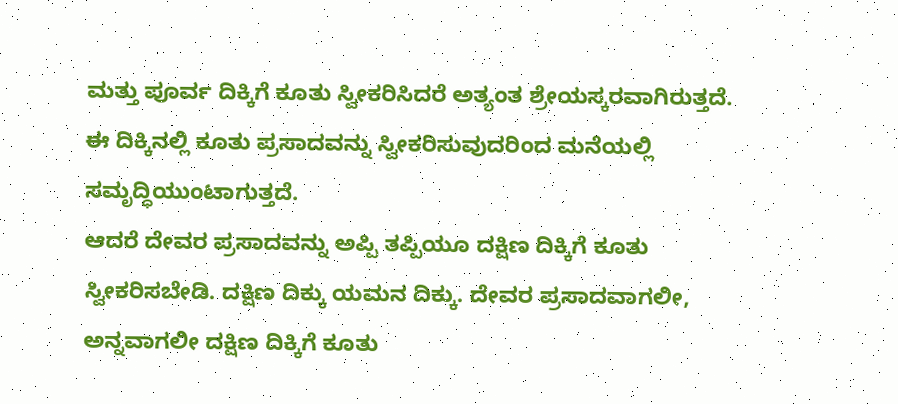ಮತ್ತು ಪೂರ್ವ ದಿಕ್ಕಿಗೆ ಕೂತು ಸ್ವೀಕರಿಸಿದರೆ ಅತ್ಯಂತ ಶ್ರೇಯಸ್ಕರವಾಗಿರುತ್ತದೆ. ಈ ದಿಕ್ಕಿನಲ್ಲಿ ಕೂತು ಪ್ರಸಾದವನ್ನು ಸ್ವೀಕರಿಸುವುದರಿಂದ ಮನೆಯಲ್ಲಿ ಸಮೃದ್ಧಿಯುಂಟಾಗುತ್ತದೆ.
ಆದರೆ ದೇವರ ಪ್ರಸಾದವನ್ನು ಅಪ್ಪಿ ತಪ್ಪಿಯೂ ದಕ್ಷಿಣ ದಿಕ್ಕಿಗೆ ಕೂತು ಸ್ವೀಕರಿಸಬೇಡಿ. ದಕ್ಷಿಣ ದಿಕ್ಕು ಯಮನ ದಿಕ್ಕು. ದೇವರ ಪ್ರಸಾದವಾಗಲೀ, ಅನ್ನವಾಗಲೀ ದಕ್ಷಿಣ ದಿಕ್ಕಿಗೆ ಕೂತು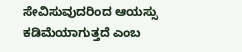ಸೇವಿಸುವುದರಿಂದ ಆಯಸ್ಸು ಕಡಿಮೆಯಾಗುತ್ತದೆ ಎಂಬ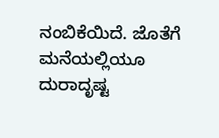ನಂಬಿಕೆಯಿದೆ. ಜೊತೆಗೆ ಮನೆಯಲ್ಲಿಯೂ ದುರಾದೃಷ್ಟ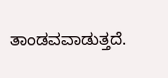ತಾಂಡವವಾಡುತ್ತದೆ.